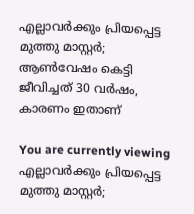എല്ലാവർക്കും പ്രിയപ്പെട്ട മുത്തു മാസ്റ്റര്‍; ആണ്‍വേഷം കെട്ടി ജീവിച്ചത് 30 വര്‍ഷം, കാരണം ഇതാണ്

You are currently viewing എല്ലാവർക്കും പ്രിയപ്പെട്ട മുത്തു മാസ്റ്റര്‍;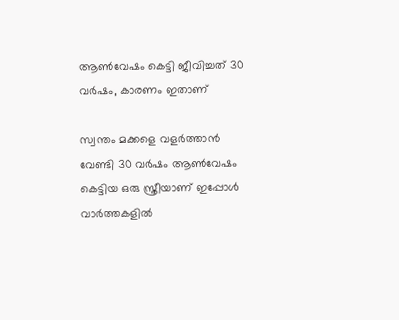ആണ്‍വേഷം കെട്ടി ജീവിച്ചത് 30 വര്‍ഷം, കാരണം ഇതാണ്

സ്വന്തം മക്കളെ വളര്‍ത്താന്‍ വേണ്ടി 30 വര്‍ഷം ആണ്‍വേഷം കെട്ടിയ ഒരു സ്ത്രീയാണ് ഇപ്പോള്‍ വാര്‍ത്തകളില്‍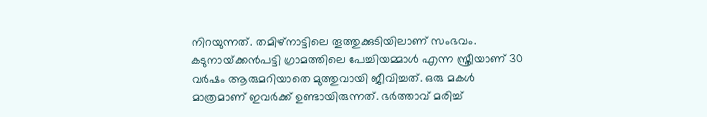നിറയുന്നത്. തമിഴ്‌നാട്ടിലെ തൂത്തുക്കുടിയിലാണ് സംഭവം. കടുനായ്‌ക്കന്‍പട്ടി ഗ്രാമത്തിലെ പേച്ചിയമ്മാള്‍ എന്ന സ്ത്രീയാണ് 30 വര്‍ഷം ആരുമറിയാതെ മുത്തുവായി ജീവിച്ചത്. ഒരു മകള്‍ മാത്രമാണ് ഇവര്‍ക്ക് ഉണ്ടായിരുന്നത്. ഭര്‍ത്താവ് മരിച്ച്‌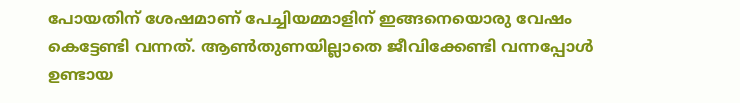പോയതിന് ശേഷമാണ് പേച്ചിയമ്മാളിന് ഇങ്ങനെയൊരു വേഷം കെട്ടേണ്ടി വന്നത്. ആണ്‍തുണയില്ലാതെ ജീവിക്കേണ്ടി വന്നപ്പോള്‍ ഉണ്ടായ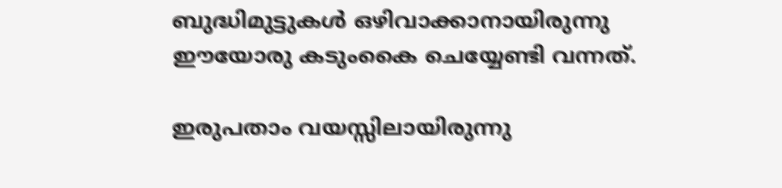ബുദ്ധിമുട്ടുകള്‍ ഒഴിവാക്കാനായിരുന്നു ഈയോരു കടുംകൈ ചെയ്യേണ്ടി വന്നത്.

ഇരുപതാം വയസ്സിലായിരുന്നു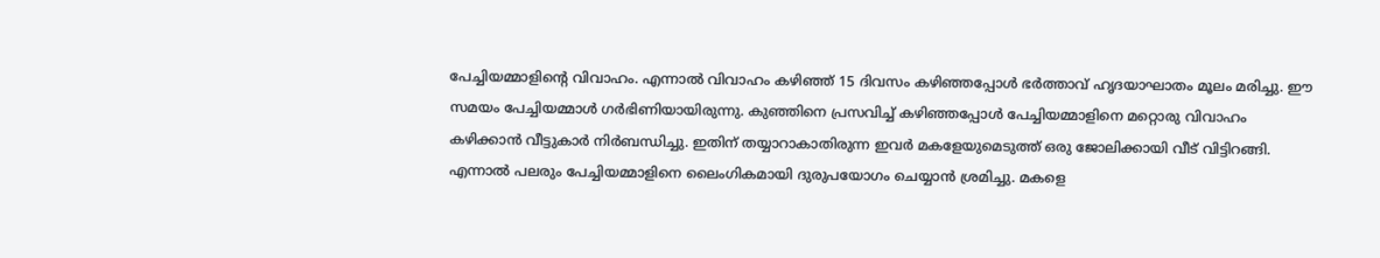പേച്ചിയമ്മാളിൻ്റെ വിവാഹം. എന്നാല്‍ വിവാഹം കഴിഞ്ഞ് 15 ദിവസം കഴിഞ്ഞപ്പോള്‍ ഭര്‍ത്താവ് ഹൃദയാഘാതം മൂലം മരിച്ചു. ഈ സമയം പേച്ചിയമ്മാള്‍ ഗര്‍ഭിണിയായിരുന്നു. കുഞ്ഞിനെ പ്രസവിച്ച്‌ കഴിഞ്ഞപ്പോള്‍ പേച്ചിയമ്മാളിനെ മറ്റൊരു വിവാഹം കഴിക്കാന്‍ വീട്ടുകാര്‍ നിര്‍ബന്ധിച്ചു. ഇതിന് തയ്യാറാകാതിരുന്ന ഇവര്‍ മകളേയുമെടുത്ത് ഒരു ജോലിക്കായി വീട് വിട്ടിറങ്ങി. എന്നാല്‍ പലരും പേച്ചിയമ്മാളിനെ ലൈംഗികമായി ദുരുപയോഗം ചെയ്യാന്‍ ശ്രമിച്ചു. മകളെ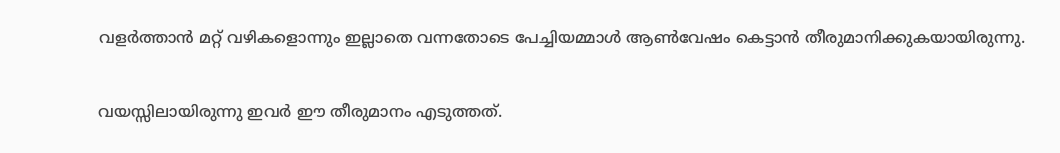വളര്‍ത്താന്‍ മറ്റ് വഴികളൊന്നും ഇല്ലാതെ വന്നതോടെ പേച്ചിയമ്മാള്‍ ആണ്‍വേഷം കെട്ടാന്‍ തീരുമാനിക്കുകയായിരുന്നു.

വയസ്സിലായിരുന്നു ഇവര്‍ ഈ തീരുമാനം എടുത്തത്.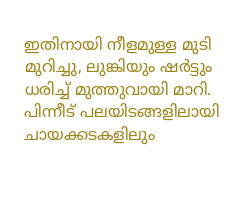ഇതിനായി നീളമുള്ള മുടി മുറിച്ചു, ലുങ്കിയും ഷര്‍ട്ടും ധരിച്ച്‌ മുത്തുവായി മാറി. പിന്നീട് പലയിടങ്ങളിലായി ചായക്കടകളിലും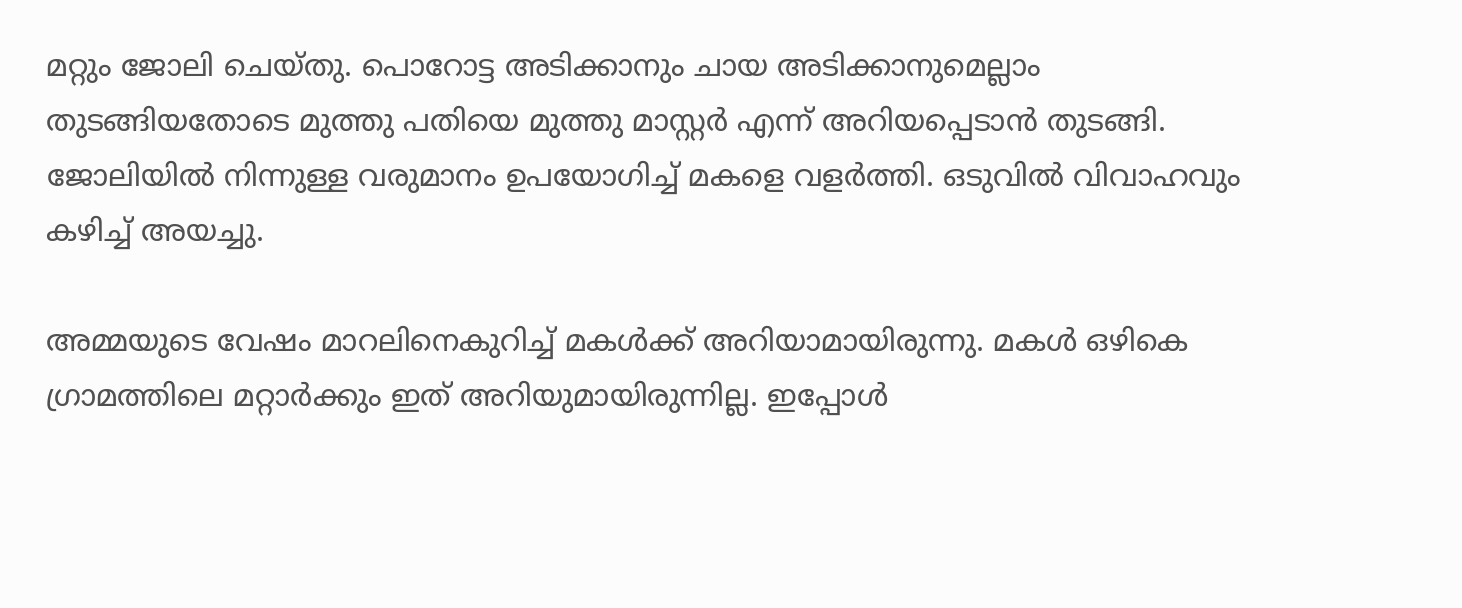മറ്റും ജോലി ചെയ്തു. പൊറോട്ട അടിക്കാനും ചായ അടിക്കാനുമെല്ലാം തുടങ്ങിയതോടെ മുത്തു പതിയെ മുത്തു മാസ്റ്റര്‍ എന്ന് അറിയപ്പെടാന്‍ തുടങ്ങി. ജോലിയില്‍ നിന്നുള്ള വരുമാനം ഉപയോഗിച്ച്‌ മകളെ വളര്‍ത്തി. ഒടുവില്‍ വിവാഹവും കഴിച്ച്‌ അയച്ചു.

അമ്മയുടെ വേഷം മാറലിനെകുറിച്ച്‌ മകള്‍ക്ക് അറിയാമായിരുന്നു. മകള്‍ ഒഴികെ ഗ്രാമത്തിലെ മറ്റാര്‍ക്കും ഇത് അറിയുമായിരുന്നില്ല. ഇപ്പോള്‍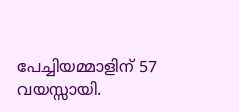പേച്ചിയമ്മാളിന് 57 വയസ്സായി.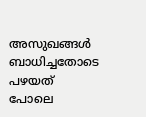അസുഖങ്ങള്‍ ബാധിച്ചതോടെ പഴയത് പോലെ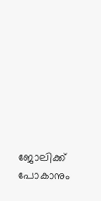ജോലിക്ക് പോകാനും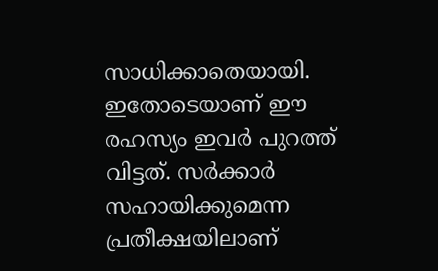സാധിക്കാതെയായി. ഇതോടെയാണ് ഈ രഹസ്യം ഇവര്‍ പുറത്ത് വിട്ടത്. സര്‍ക്കാര്‍ സഹായിക്കുമെന്ന പ്രതീക്ഷയിലാണ്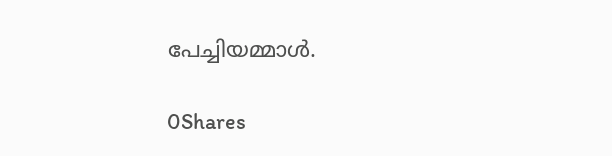പേച്ചിയമ്മാൾ.

0Shares